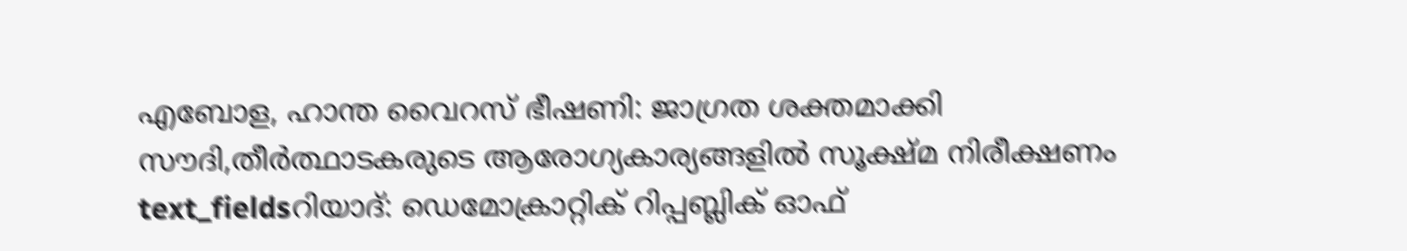എബോള, ഹാന്ത വൈറസ് ഭീഷണി: ജാഗ്രത ശക്തമാക്കി സൗദി,തീർത്ഥാടകരുടെ ആരോഗ്യകാര്യങ്ങളിൽ സൂക്ഷ്മ നിരീക്ഷണം
text_fieldsറിയാദ്: ഡെമോക്രാറ്റിക് റിപ്പബ്ലിക് ഓഫ്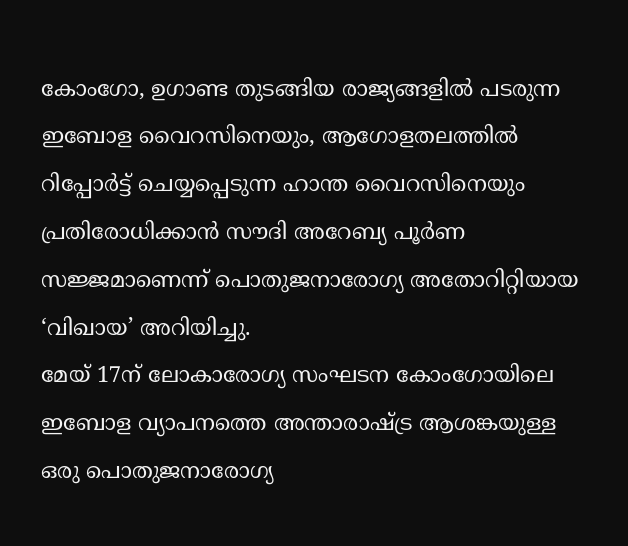കോംഗോ, ഉഗാണ്ട തുടങ്ങിയ രാജ്യങ്ങളിൽ പടരുന്ന ഇബോള വൈറസിനെയും, ആഗോളതലത്തിൽ റിപ്പോർട്ട് ചെയ്യപ്പെടുന്ന ഹാന്ത വൈറസിനെയും പ്രതിരോധിക്കാൻ സൗദി അറേബ്യ പൂർണ സജ്ജമാണെന്ന് പൊതുജനാരോഗ്യ അതോറിറ്റിയായ ‘വിഖായ’ അറിയിച്ചു.
മേയ് 17ന് ലോകാരോഗ്യ സംഘടന കോംഗോയിലെ ഇബോള വ്യാപനത്തെ അന്താരാഷ്ട്ര ആശങ്കയുള്ള ഒരു പൊതുജനാരോഗ്യ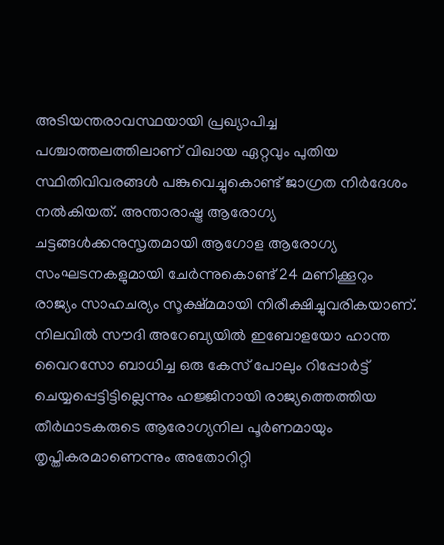അടിയന്തരാവസ്ഥയായി പ്രഖ്യാപിച്ച പശ്ചാത്തലത്തിലാണ് വിഖായ ഏറ്റവും പുതിയ സ്ഥിതിവിവരങ്ങൾ പങ്കുവെച്ചുകൊണ്ട് ജാഗ്രത നിർദേശം നൽകിയത്. അന്താരാഷ്ട്ര ആരോഗ്യ ചട്ടങ്ങൾക്കനുസൃതമായി ആഗോള ആരോഗ്യ സംഘടനകളുമായി ചേർന്നുകൊണ്ട് 24 മണിക്കൂറും രാജ്യം സാഹചര്യം സൂക്ഷ്മമായി നിരീക്ഷിച്ചുവരികയാണ്.
നിലവിൽ സൗദി അറേബ്യയിൽ ഇബോളയോ ഹാന്ത വൈറസോ ബാധിച്ച ഒരു കേസ് പോലും റിപ്പോർട്ട് ചെയ്യപ്പെട്ടിട്ടില്ലെന്നും ഹജ്ജിനായി രാജ്യത്തെത്തിയ തീർഥാടകരുടെ ആരോഗ്യനില പൂർണമായും തൃപ്തികരമാണെന്നും അതോറിറ്റി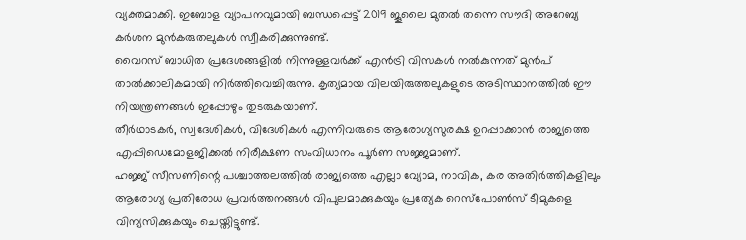വ്യക്തമാക്കി. ഇബോള വ്യാപനവുമായി ബന്ധപ്പെട്ട് 2019 ജൂലൈ മുതൽ തന്നെ സൗദി അറേബ്യ കർശന മുൻകരുതലുകൾ സ്വീകരിക്കുന്നുണ്ട്.
വൈറസ് ബാധിത പ്രദേശങ്ങളിൽ നിന്നുള്ളവർക്ക് എൻട്രി വിസകൾ നൽകുന്നത് മുൻപ് താൽക്കാലികമായി നിർത്തിവെച്ചിരുന്നു. കൃത്യമായ വിലയിരുത്തലുകളുടെ അടിസ്ഥാനത്തിൽ ഈ നിയന്ത്രണങ്ങൾ ഇപ്പോഴും തുടരുകയാണ്.
തീർഥാടകർ, സ്വദേശികൾ, വിദേശികൾ എന്നിവരുടെ ആരോഗ്യസുരക്ഷ ഉറപ്പാക്കാൻ രാജ്യത്തെ എപ്പിഡെമോളജിക്കൽ നിരീക്ഷണ സംവിധാനം പൂർണ സജ്ജമാണ്.
ഹജ്ജ് സീസണിന്റെ പശ്ചാത്തലത്തിൽ രാജ്യത്തെ എല്ലാ വ്യോമ, നാവിക, കര അതിർത്തികളിലും ആരോഗ്യ പ്രതിരോധ പ്രവർത്തനങ്ങൾ വിപുലമാക്കുകയും പ്രത്യേക റെസ്പോൺസ് ടീമുകളെ വിന്യസിക്കുകയും ചെയ്തിട്ടുണ്ട്.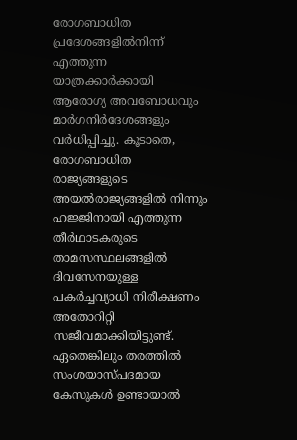രോഗബാധിത പ്രദേശങ്ങളിൽനിന്ന് എത്തുന്ന യാത്രക്കാർക്കായി ആരോഗ്യ അവബോധവും മാർഗനിർദേശങ്ങളും വർധിപ്പിച്ചു. കൂടാതെ, രോഗബാധിത രാജ്യങ്ങളുടെ അയൽരാജ്യങ്ങളിൽ നിന്നും ഹജ്ജിനായി എത്തുന്ന തീർഥാടകരുടെ താമസസ്ഥലങ്ങളിൽ ദിവസേനയുള്ള പകർച്ചവ്യാധി നിരീക്ഷണം അതോറിറ്റി സജീവമാക്കിയിട്ടുണ്ട്. ഏതെങ്കിലും തരത്തിൽ സംശയാസ്പദമായ കേസുകൾ ഉണ്ടായാൽ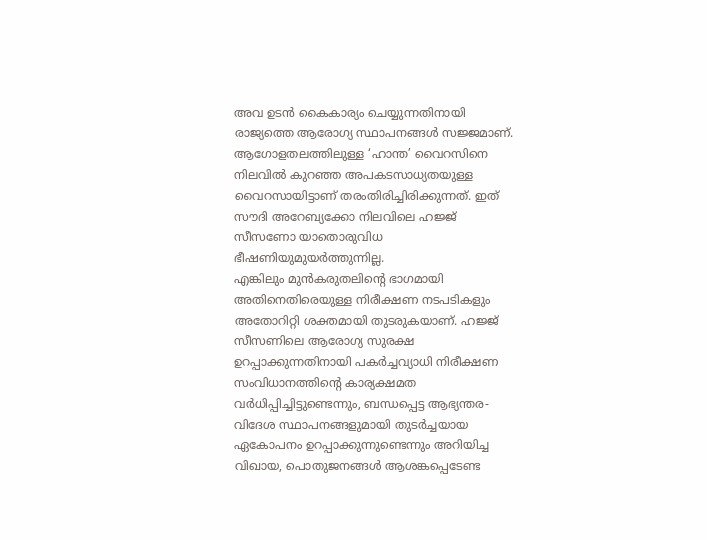അവ ഉടൻ കൈകാര്യം ചെയ്യുന്നതിനായി രാജ്യത്തെ ആരോഗ്യ സ്ഥാപനങ്ങൾ സജ്ജമാണ്.
ആഗോളതലത്തിലുള്ള ‘ഹാന്ത’ വൈറസിനെ നിലവിൽ കുറഞ്ഞ അപകടസാധ്യതയുള്ള വൈറസായിട്ടാണ് തരംതിരിച്ചിരിക്കുന്നത്. ഇത് സൗദി അറേബ്യക്കോ നിലവിലെ ഹജ്ജ് സീസണോ യാതൊരുവിധ ഭീഷണിയുമുയർത്തുന്നില്ല.
എങ്കിലും മുൻകരുതലിന്റെ ഭാഗമായി അതിനെതിരെയുള്ള നിരീക്ഷണ നടപടികളും അതോറിറ്റി ശക്തമായി തുടരുകയാണ്. ഹജ്ജ് സീസണിലെ ആരോഗ്യ സുരക്ഷ ഉറപ്പാക്കുന്നതിനായി പകർച്ചവ്യാധി നിരീക്ഷണ സംവിധാനത്തിന്റെ കാര്യക്ഷമത വർധിപ്പിച്ചിട്ടുണ്ടെന്നും, ബന്ധപ്പെട്ട ആഭ്യന്തര-വിദേശ സ്ഥാപനങ്ങളുമായി തുടർച്ചയായ ഏകോപനം ഉറപ്പാക്കുന്നുണ്ടെന്നും അറിയിച്ച വിഖായ, പൊതുജനങ്ങൾ ആശങ്കപ്പെടേണ്ട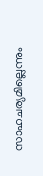സാഹചര്യമില്ലെന്നും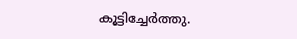കൂട്ടിച്ചേർത്തു.